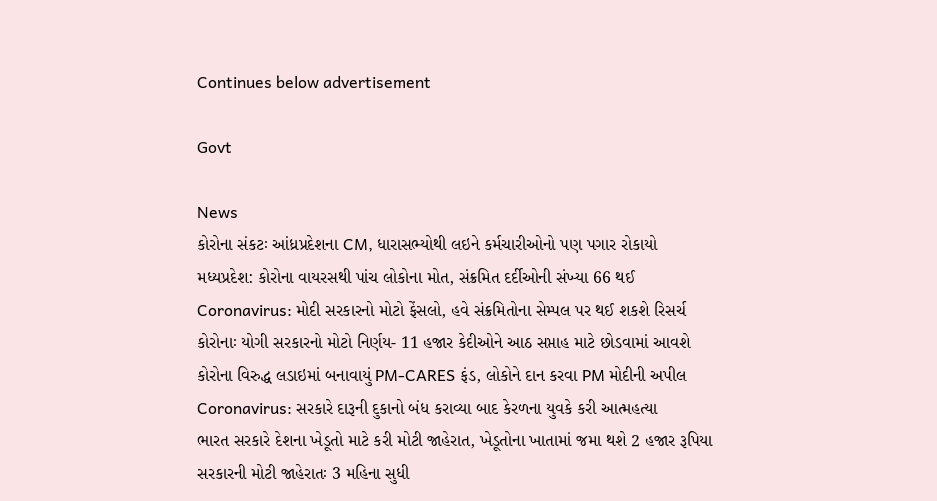Continues below advertisement

Govt

News
કોરોના સંકટઃ આંધ્રપ્રદેશના CM, ધારાસભ્યોથી લઇને કર્મચારીઓનો પણ પગાર રોકાયો
મધ્યપ્રદેશ: કોરોના વાયરસથી પાંચ લોકોના મોત, સંક્રમિત દર્દીઓની સંખ્યા 66 થઈ
Coronavirus: મોદી સરકારનો મોટો ફેંસલો, હવે સંક્રમિતોના સેમ્પલ પર થઈ શકશે રિસર્ચ
કોરોનાઃ યોગી સરકારનો મોટો નિર્ણય- 11 હજાર કેદીઓને આઠ સપ્તાહ માટે છોડવામાં આવશે
કોરોના વિરુદ્ધ લડાઇમાં બનાવાયું PM-CARES ફંડ, લોકોને દાન કરવા PM મોદીની અપીલ
Coronavirus: સરકારે દારૂની દુકાનો બંધ કરાવ્યા બાદ કેરળના યુવકે કરી આત્મહત્યા
ભારત સરકારે દેશના ખેડૂતો માટે કરી મોટી જાહેરાત, ખેડૂતોના ખાતામાં જમા થશે 2 હજાર રૂપિયા
સરકારની મોટી જાહેરાતઃ 3 મહિના સુધી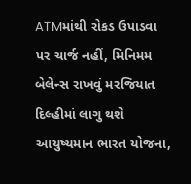ATMમાંથી રોકડ ઉપાડવા પર ચાર્જ નહીં, મિનિમમ બેલેન્સ રાખવું મરજિયાત
દિલ્હીમાં લાગુ થશે આયુષ્યમાન ભારત યોજના,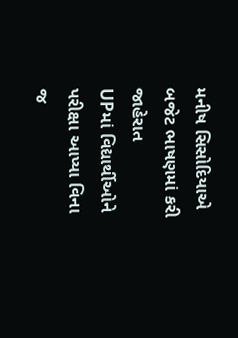મનીષ સિસોદિયાએ બજેટ ભાષણમાં કરી જાહેરાત
UPમાં વિદ્યાર્થીઓને પરીક્ષા આપ્યા વિના જ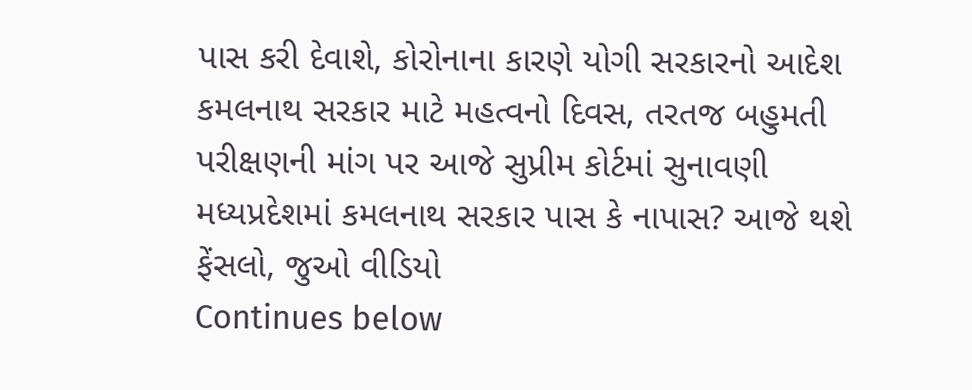પાસ કરી દેવાશે, કોરોનાના કારણે યોગી સરકારનો આદેશ
કમલનાથ સરકાર માટે મહત્વનો દિવસ, તરતજ બહુમતી પરીક્ષણની માંગ પર આજે સુપ્રીમ કોર્ટમાં સુનાવણી
મધ્યપ્રદેશમાં કમલનાથ સરકાર પાસ કે નાપાસ? આજે થશે ફેંસલો, જુઓ વીડિયો
Continues below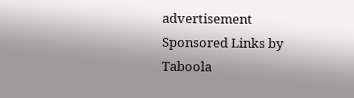advertisement
Sponsored Links by Taboola